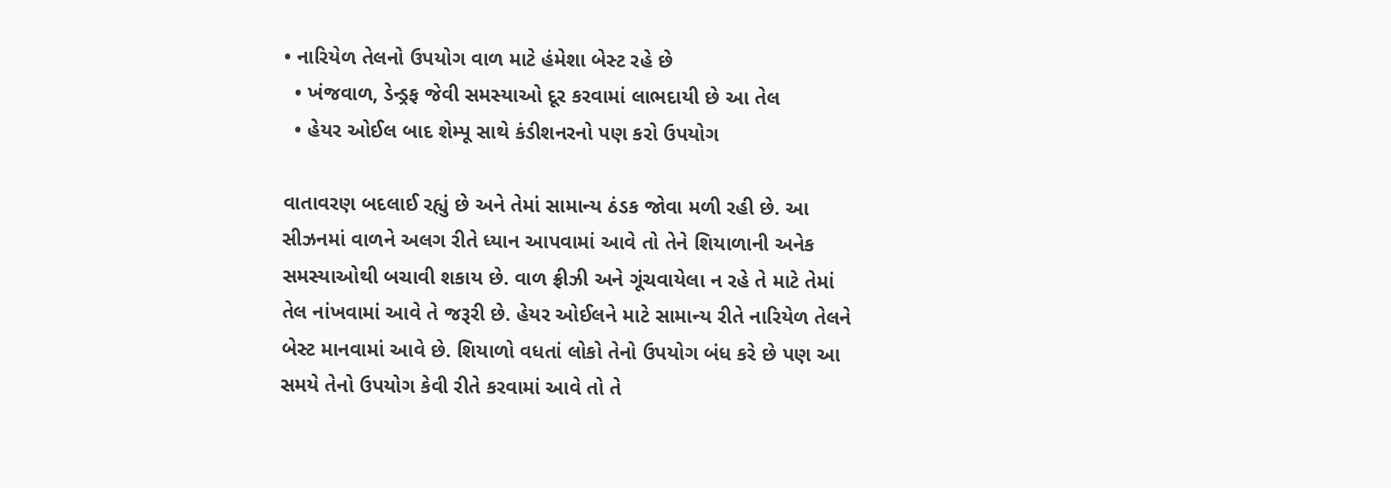• નારિયેળ તેલનો ઉપયોગ વાળ માટે હંમેશા બેસ્ટ રહે છે
  • ખંજવાળ, ડેન્ડ્રફ જેવી સમસ્યાઓ દૂર કરવામાં લાભદાયી છે આ તેલ
  • હેયર ઓઈલ બાદ શેમ્પૂ સાથે કંડીશનરનો પણ કરો ઉપયોગ

વાતાવરણ બદલાઈ રહ્યું છે અને તેમાં સામાન્ય ઠંડક જોવા મળી રહી છે. આ સીઝનમાં વાળને અલગ રીતે ધ્યાન આપવામાં આવે તો તેને શિયાળાની અનેક સમસ્યાઓથી બચાવી શકાય છે. વાળ ફ્રીઝી અને ગૂંચવાયેલા ન રહે તે માટે તેમાં તેલ નાંખવામાં આવે તે જરૂરી છે. હેયર ઓઈલને માટે સામાન્ય રીતે નારિયેળ તેલને બેસ્ટ માનવામાં આવે છે. શિયાળો વધતાં લોકો તેનો ઉપયોગ બંધ કરે છે પણ આ સમયે તેનો ઉપયોગ કેવી રીતે કરવામાં આવે તો તે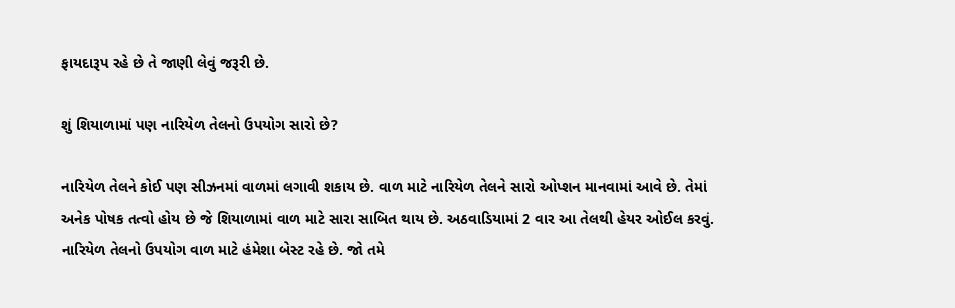ફાયદારૂપ રહે છે તે જાણી લેવું જરૂરી છે.

શું શિયાળામાં પણ નારિયેળ તેલનો ઉપયોગ સારો છે?

નારિયેળ તેલને કોઈ પણ સીઝનમાં વાળમાં લગાવી શકાય છે. વાળ માટે નારિયેળ તેલને સારો ઓપ્શન માનવામાં આવે છે. તેમાં અનેક પોષક તત્વો હોય છે જે શિયાળામાં વાળ માટે સારા સાબિત થાય છે. અઠવાડિયામાં 2 વાર આ તેલથી હેયર ઓઈલ કરવું. નારિયેળ તેલનો ઉપયોગ વાળ માટે હંમેશા બેસ્ટ રહે છે. જો તમે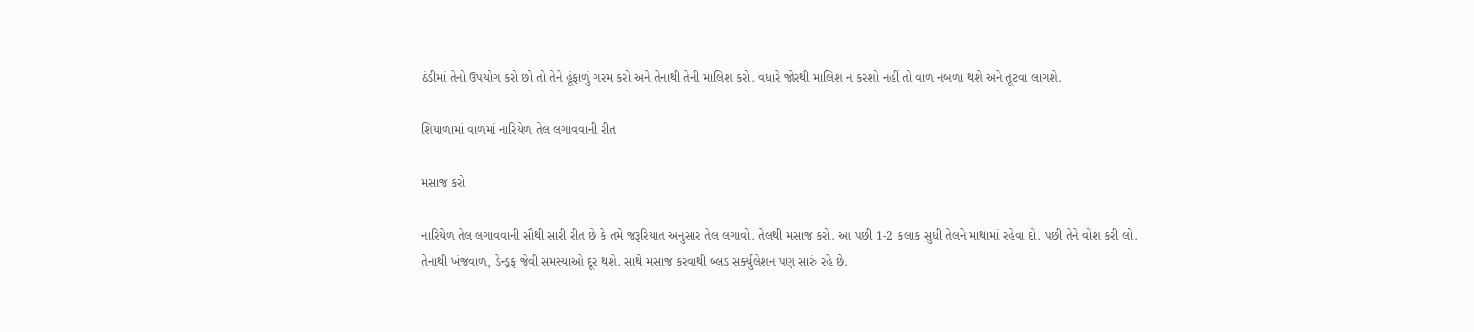ઠંડીમાં તેનો ઉપયોગ કરો છો તો તેને હૂંફાળું ગરમ કરો અને તેનાથી તેની માલિશ કરો. વધારે જોરથી માલિશ ન કરશો નહીં તો વાળ નબળા થશે અને તૂટવા લાગશે.

શિયાળામાં વાળમાં નારિયેળ તેલ લગાવવાની રીત

મસાજ કરો

નારિયેળ તેલ લગાવવાની સૌથી સારી રીત છે કે તમે જરૂરિયાત અનુસાર તેલ લગાવો. તેલથી મસાજ કરો. આ પછી 1-2 કલાક સુધી તેલને માથામાં રહેવા દો. પછી તેને વોશ કરી લો. તેનાથી ખંજવાળ, ડેન્ડ્રફ જેવી સમસ્યાઓ દૂર થશે. સાથે મસાજ કરવાથી બ્લડ સર્ક્યુલેશન પણ સારું રહે છે.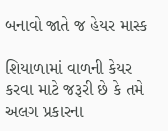બનાવો જાતે જ હેયર માસ્ક

શિયાળામાં વાળની કેયર કરવા માટે જરૂરી છે કે તમે અલગ પ્રકારના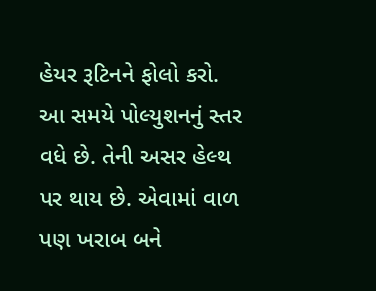હેયર રૂટિનને ફોલો કરો. આ સમયે પોલ્યુશનનું સ્તર વધે છે. તેની અસર હેલ્થ પર થાય છે. એવામાં વાળ પણ ખરાબ બને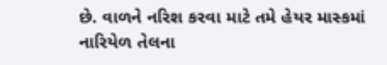છે. વાળને નરિશ કરવા માટે તમે હેયર માસ્કમાં નારિયેળ તેલના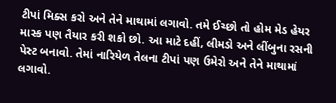ટીપાં મિક્સ કરો અને તેને માથામાં લગાવો. તમે ઈચ્છો તો હોમ મેડ હેયર માસ્ક પણ તૈયાર કરી શકો છો. આ માટે દહીં, લીમડો અને લીંબુના રસની પેસ્ટ બનાવો. તેમાં નારિયેળ તેલના ટીપાં પણ ઉમેરો અને તેને માથામાં લગાવો.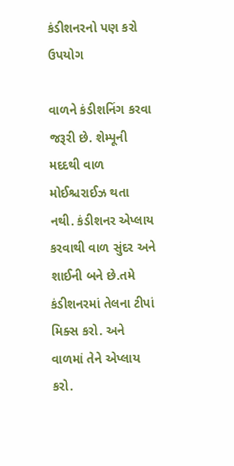કંડીશનરનો પણ કરો ઉપયોગ

વાળને કંડીશનિંગ કરવા જરૂરી છે. શેમ્પૂની મદદથી વાળ મોઈશ્ચરાઈઝ થતા નથી. કંડીશનર એપ્લાય કરવાથી વાળ સુંદર અને શાઈની બને છે.તમે કંડીશનરમાં તેલના ટીપાં મિક્સ કરો. અને વાળમાં તેને એપ્લાય કરો.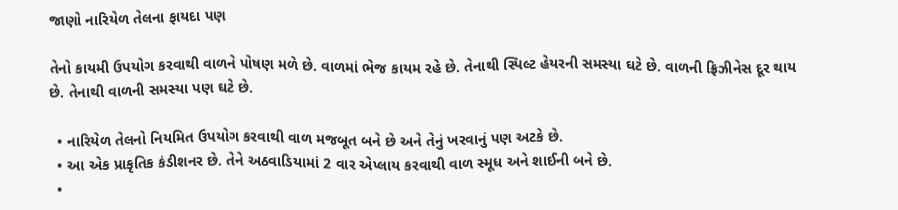જાણો નારિયેળ તેલના ફાયદા પણ

તેનો કાયમી ઉપયોગ કરવાથી વાળને પોષણ મળે છે. વાળમાં ભેજ કાયમ રહે છે. તેનાથી સ્પિલ્ટ હેયરની સમસ્યા ઘટે છે. વાળની ફ્રિઝીનેસ દૂર થાય છે. તેનાથી વાળની સમસ્યા પણ ઘટે છે.

  • નારિયેળ તેલનો નિયમિત ઉપયોગ કરવાથી વાળ મજબૂત બને છે અને તેનું ખરવાનું પણ અટકે છે.
  • આ એક પ્રાકૃતિક કંડીશનર છે. તેને અઠવાડિયામાં 2 વાર એપ્લાય કરવાથી વાળ સ્મૂધ અને શાઈની બને છે.
  •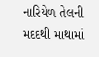નારિયેળ તેલની મદદથી માથામાં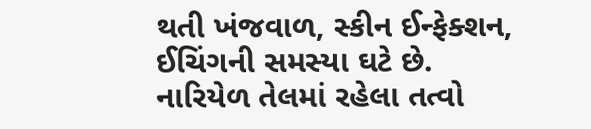થતી ખંજવાળ, સ્કીન ઈન્ફેક્શન, ઈચિંગની સમસ્યા ઘટે છે. નારિયેળ તેલમાં રહેલા તત્વો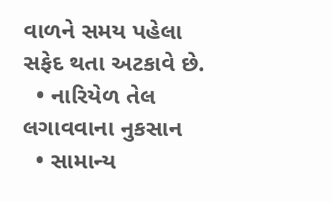વાળને સમય પહેલા સફેદ થતા અટકાવે છે.
  • નારિયેળ તેલ લગાવવાના નુકસાન
  • સામાન્ય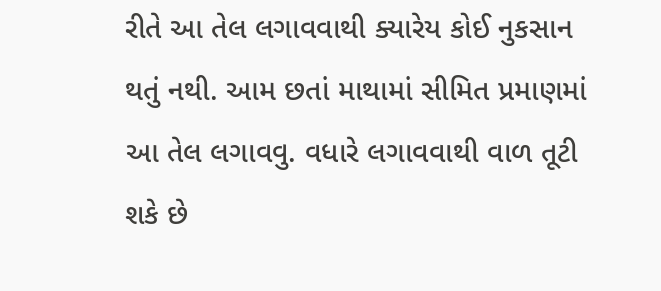રીતે આ તેલ લગાવવાથી ક્યારેય કોઈ નુકસાન થતું નથી. આમ છતાં માથામાં સીમિત પ્રમાણમાં આ તેલ લગાવવુ. વધારે લગાવવાથી વાળ તૂટી શકે છે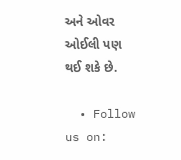અને ઓવર ઓઈલી પણ થઈ શકે છે.

  • Follow us on: